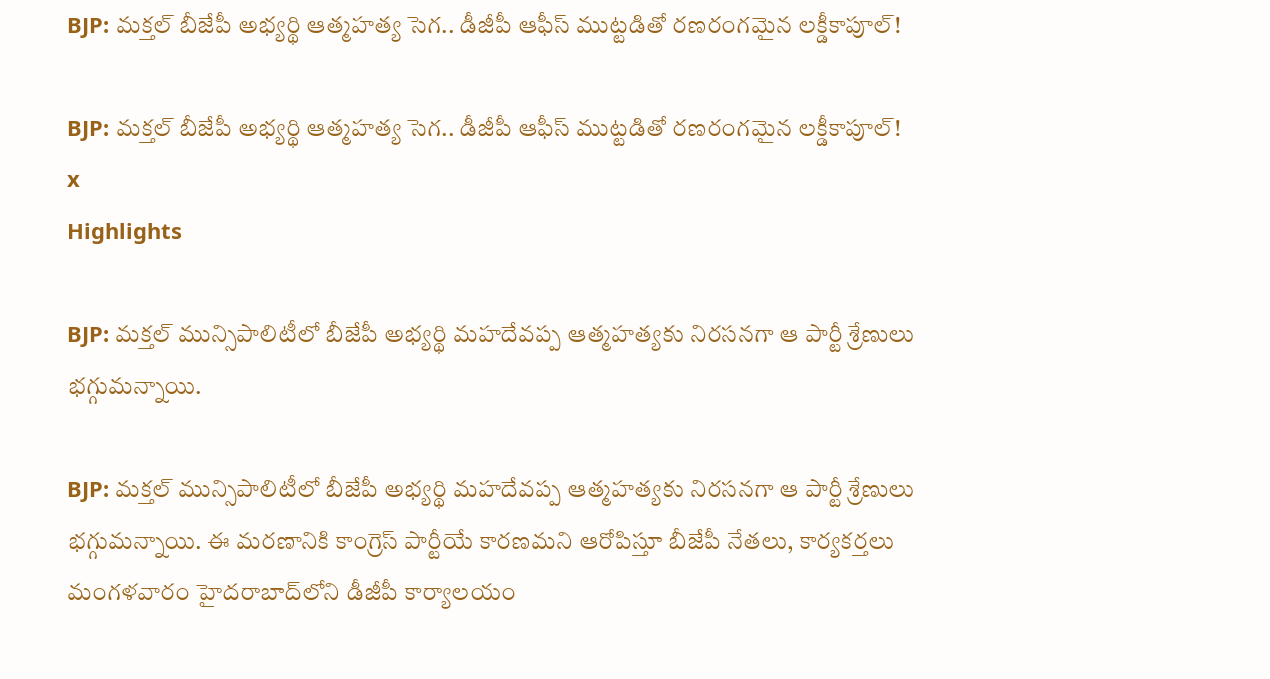BJP: మక్తల్ బీజేపీ అభ్యర్థి ఆత్మహత్య సెగ.. డీజీపీ ఆఫీస్ ముట్టడితో రణరంగమైన లక్డీకాపూల్!

BJP: మక్తల్ బీజేపీ అభ్యర్థి ఆత్మహత్య సెగ.. డీజీపీ ఆఫీస్ ముట్టడితో రణరంగమైన లక్డీకాపూల్!
x
Highlights

BJP: మక్తల్ మున్సిపాలిటీలో బీజేపీ అభ్యర్థి మహదేవప్ప ఆత్మహత్యకు నిరసనగా ఆ పార్టీ శ్రేణులు భగ్గుమన్నాయి.

BJP: మక్తల్ మున్సిపాలిటీలో బీజేపీ అభ్యర్థి మహదేవప్ప ఆత్మహత్యకు నిరసనగా ఆ పార్టీ శ్రేణులు భగ్గుమన్నాయి. ఈ మరణానికి కాంగ్రెస్ పార్టీయే కారణమని ఆరోపిస్తూ బీజేపీ నేతలు, కార్యకర్తలు మంగళవారం హైదరాబాద్‌లోని డీజీపీ కార్యాలయం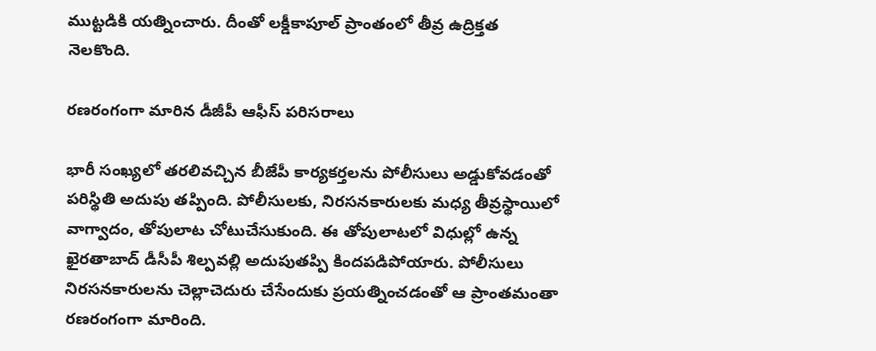ముట్టడికి యత్నించారు. దీంతో లక్డీకాపూల్ ప్రాంతంలో తీవ్ర ఉద్రిక్తత నెలకొంది.

రణరంగంగా మారిన డీజీపీ ఆఫీస్ పరిసరాలు

భారీ సంఖ్యలో తరలివచ్చిన బీజేపీ కార్యకర్తలను పోలీసులు అడ్డుకోవడంతో పరిస్థితి అదుపు తప్పింది. పోలీసులకు, నిరసనకారులకు మధ్య తీవ్రస్థాయిలో వాగ్వాదం, తోపులాట చోటుచేసుకుంది. ఈ తోపులాటలో విధుల్లో ఉన్న ఖైరతాబాద్‌ డీసీపీ శిల్పవల్లి అదుపుతప్పి కిందపడిపోయారు. పోలీసులు నిరసనకారులను చెల్లాచెదురు చేసేందుకు ప్రయత్నించడంతో ఆ ప్రాంతమంతా రణరంగంగా మారింది.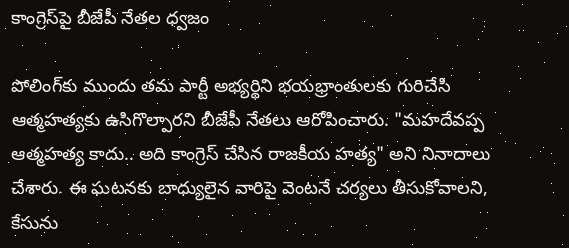కాంగ్రెస్‌పై బీజేపీ నేతల ధ్వజం

పోలింగ్‌కు ముందు తమ పార్టీ అభ్యర్థిని భయభ్రాంతులకు గురిచేసి ఆత్మహత్యకు ఉసిగొల్పారని బీజేపీ నేతలు ఆరోపించారు. "మహదేవప్ప ఆత్మహత్య కాదు.. అది కాంగ్రెస్ చేసిన రాజకీయ హత్య" అని నినాదాలు చేశారు. ఈ ఘటనకు బాధ్యులైన వారిపై వెంటనే చర్యలు తీసుకోవాలని, కేసును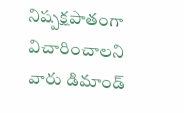నిష్పక్షపాతంగా విచారించాలని వారు డిమాండ్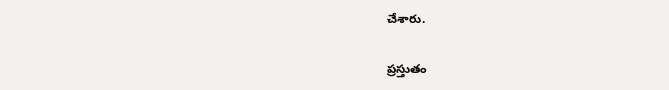చేశారు.

ప్రస్తుతం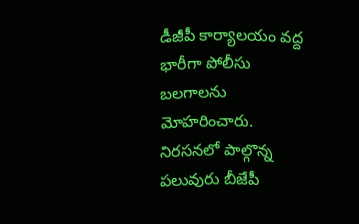డీజీపీ కార్యాలయం వద్ద భారీగా పోలీసు బలగాలను మోహరించారు. నిరసనలో పాల్గొన్న పలువురు బీజేపీ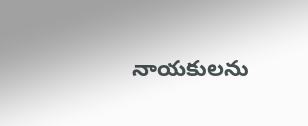నాయకులను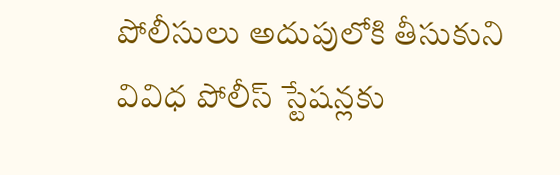పోలీసులు అదుపులోకి తీసుకుని వివిధ పోలీస్ స్టేషన్లకు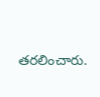తరలించారు.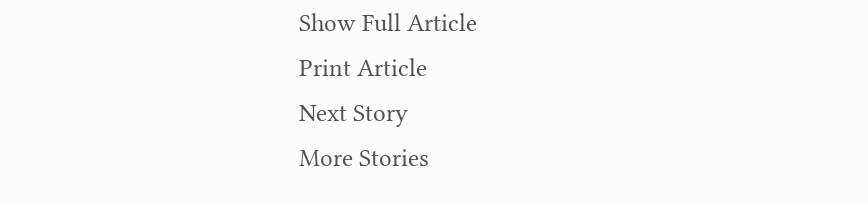Show Full Article
Print Article
Next Story
More Stories